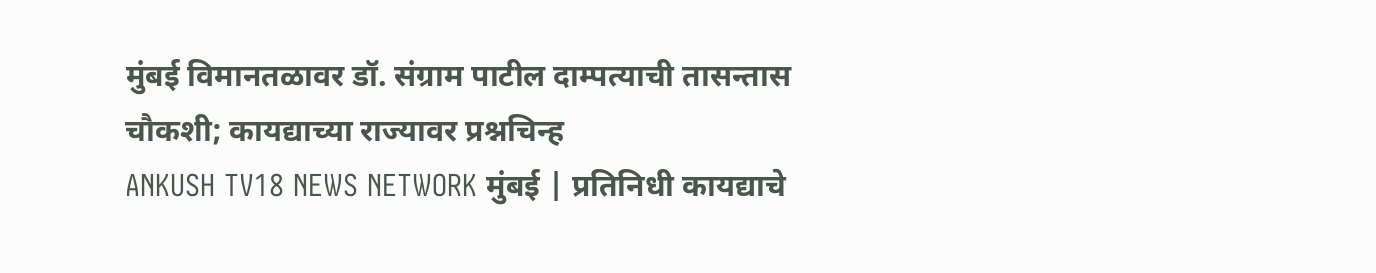मुंबई विमानतळावर डॉ. संग्राम पाटील दाम्पत्याची तासन्तास चौकशी; कायद्याच्या राज्यावर प्रश्नचिन्ह
ANKUSH TV18 NEWS NETWORK मुंबई | प्रतिनिधी कायद्याचे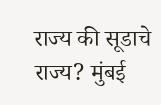राज्य की सूडाचे राज्य? मुंबई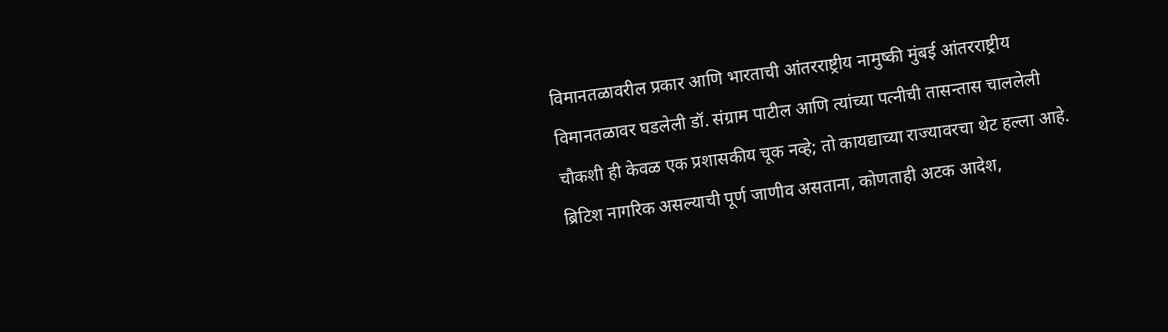विमानतळावरील प्रकार आणि भारताची आंतरराष्ट्रीय नामुष्की मुंबई आंतरराष्ट्रीय विमानतळावर घडलेली डॉ. संग्राम पाटील आणि त्यांच्या पत्नीची तासन्तास चाललेली चौकशी ही केवळ एक प्रशासकीय चूक नव्हे; तो कायद्याच्या राज्यावरचा थेट हल्ला आहे. ब्रिटिश नागरिक असल्याची पूर्ण जाणीव असताना, कोणताही अटक आदेश,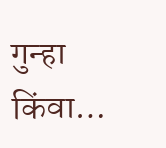गुन्हा किंवा…